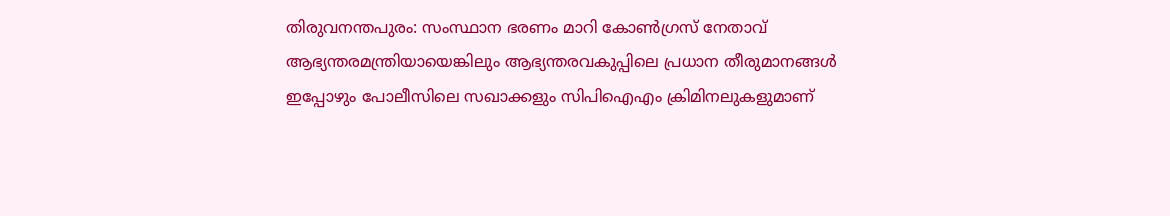തിരുവനന്തപുരം: സംസ്ഥാന ഭരണം മാറി കോൺഗ്രസ് നേതാവ് ആഭ്യന്തരമന്ത്രിയായെങ്കിലും ആഭ്യന്തരവകുപ്പിലെ പ്രധാന തീരുമാനങ്ങൾ ഇപ്പോഴും പോലീസിലെ സഖാക്കളും സിപിഐഎം ക്രിമിനലുകളുമാണ്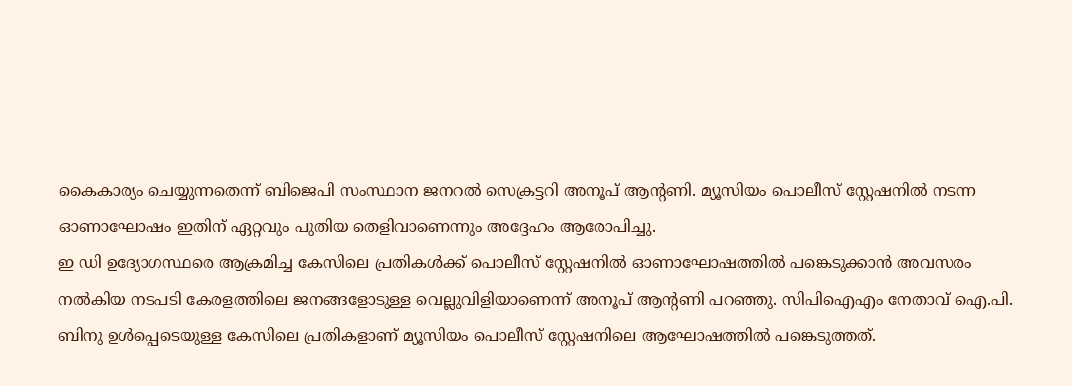കൈകാര്യം ചെയ്യുന്നതെന്ന് ബിജെപി സംസ്ഥാന ജനറൽ സെക്രട്ടറി അനൂപ് ആന്റണി. മ്യൂസിയം പൊലീസ് സ്റ്റേഷനിൽ നടന്ന ഓണാഘോഷം ഇതിന് ഏറ്റവും പുതിയ തെളിവാണെന്നും അദ്ദേഹം ആരോപിച്ചു.
ഇ ഡി ഉദ്യോഗസ്ഥരെ ആക്രമിച്ച കേസിലെ പ്രതികൾക്ക് പൊലീസ് സ്റ്റേഷനിൽ ഓണാഘോഷത്തിൽ പങ്കെടുക്കാൻ അവസരം നൽകിയ നടപടി കേരളത്തിലെ ജനങ്ങളോടുള്ള വെല്ലുവിളിയാണെന്ന് അനൂപ് ആന്റണി പറഞ്ഞു. സിപിഐഎം നേതാവ് ഐ.പി. ബിനു ഉൾപ്പെടെയുള്ള കേസിലെ പ്രതികളാണ് മ്യൂസിയം പൊലീസ് സ്റ്റേഷനിലെ ആഘോഷത്തിൽ പങ്കെടുത്തത്.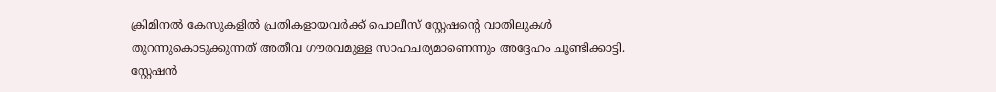ക്രിമിനൽ കേസുകളിൽ പ്രതികളായവർക്ക് പൊലീസ് സ്റ്റേഷന്റെ വാതിലുകൾ തുറന്നുകൊടുക്കുന്നത് അതീവ ഗൗരവമുള്ള സാഹചര്യമാണെന്നും അദ്ദേഹം ചൂണ്ടിക്കാട്ടി. സ്റ്റേഷൻ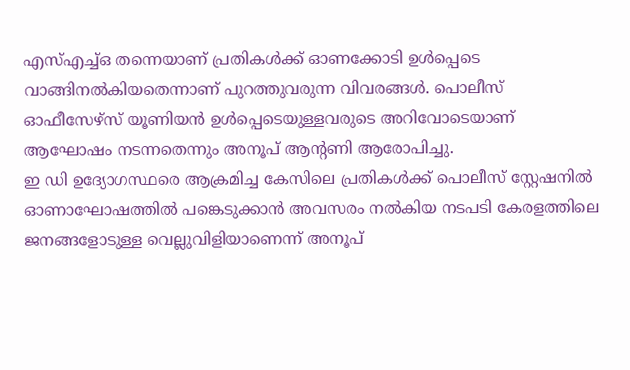എസ്എച്ച്ഒ തന്നെയാണ് പ്രതികൾക്ക് ഓണക്കോടി ഉൾപ്പെടെ വാങ്ങിനൽകിയതെന്നാണ് പുറത്തുവരുന്ന വിവരങ്ങൾ. പൊലീസ് ഓഫീസേഴ്സ് യൂണിയൻ ഉൾപ്പെടെയുള്ളവരുടെ അറിവോടെയാണ് ആഘോഷം നടന്നതെന്നും അനൂപ് ആന്റണി ആരോപിച്ചു.
ഇ ഡി ഉദ്യോഗസ്ഥരെ ആക്രമിച്ച കേസിലെ പ്രതികൾക്ക് പൊലീസ് സ്റ്റേഷനിൽ ഓണാഘോഷത്തിൽ പങ്കെടുക്കാൻ അവസരം നൽകിയ നടപടി കേരളത്തിലെ ജനങ്ങളോടുള്ള വെല്ലുവിളിയാണെന്ന് അനൂപ്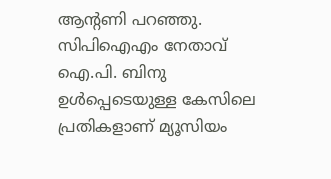ആന്റണി പറഞ്ഞു. സിപിഐഎം നേതാവ് ഐ.പി. ബിനു ഉൾപ്പെടെയുള്ള കേസിലെ പ്രതികളാണ് മ്യൂസിയം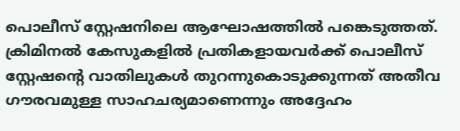പൊലീസ് സ്റ്റേഷനിലെ ആഘോഷത്തിൽ പങ്കെടുത്തത്.
ക്രിമിനൽ കേസുകളിൽ പ്രതികളായവർക്ക് പൊലീസ് സ്റ്റേഷന്റെ വാതിലുകൾ തുറന്നുകൊടുക്കുന്നത് അതീവ ഗൗരവമുള്ള സാഹചര്യമാണെന്നും അദ്ദേഹം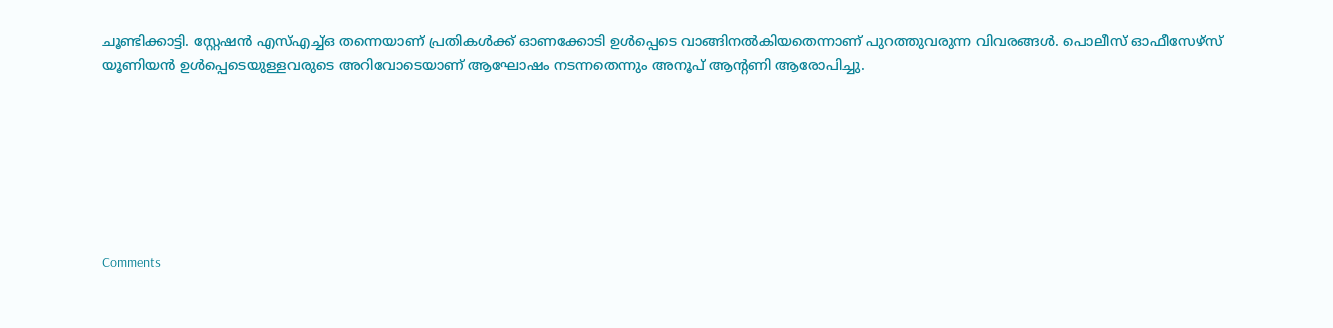ചൂണ്ടിക്കാട്ടി. സ്റ്റേഷൻ എസ്എച്ച്ഒ തന്നെയാണ് പ്രതികൾക്ക് ഓണക്കോടി ഉൾപ്പെടെ വാങ്ങിനൽകിയതെന്നാണ് പുറത്തുവരുന്ന വിവരങ്ങൾ. പൊലീസ് ഓഫീസേഴ്സ് യൂണിയൻ ഉൾപ്പെടെയുള്ളവരുടെ അറിവോടെയാണ് ആഘോഷം നടന്നതെന്നും അനൂപ് ആന്റണി ആരോപിച്ചു.







Comments